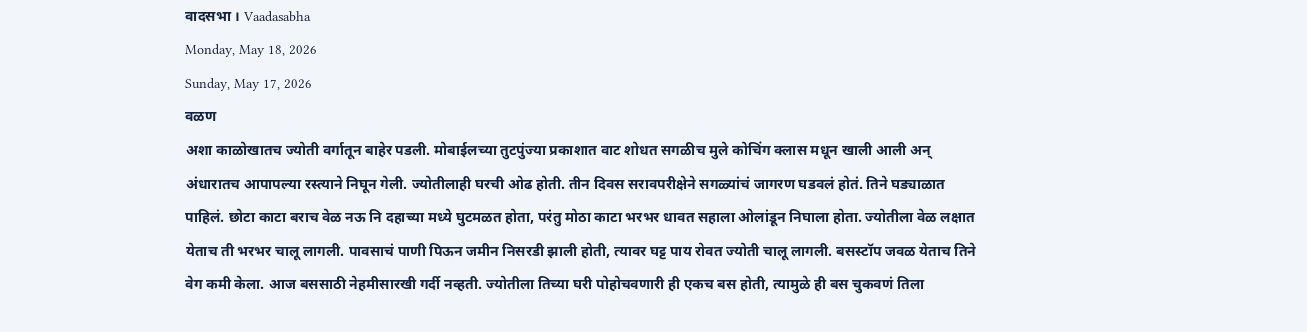वादसभा । Vaadasabha
Monday, May 18, 2026
Sunday, May 17, 2026
वळण
अशा काळोखातच ज्योती वर्गातून बाहेर पडली. मोबाईलच्या तुटपुंज्या प्रकाशात वाट शोधत सगळीच मुले कोचिंग क्लास मधून खाली आली अन् अंधारातच आपापल्या रस्त्याने निघून गेली. ज्योतीलाही घरची ओढ होती. तीन दिवस सरावपरीक्षेने सगळ्यांचं जागरण घडवलं होतं. तिने घड्याळात पाहिलं. छोटा काटा बराच वेळ नऊ नि दहाच्या मध्ये घुटमळत होता, परंतु मोठा काटा भरभर धावत सहाला ओलांडून निघाला होता. ज्योतीला वेळ लक्षात येताच ती भरभर चालू लागली. पावसाचं पाणी पिऊन जमीन निसरडी झाली होती, त्यावर घट्ट पाय रोवत ज्योती चालू लागली. बसस्टॉप जवळ येताच तिने वेग कमी केला. आज बससाठी नेहमीसारखी गर्दी नव्हती. ज्योतीला तिच्या घरी पोहोचवणारी ही एकच बस होती, त्यामुळे ही बस चुकवणं तिला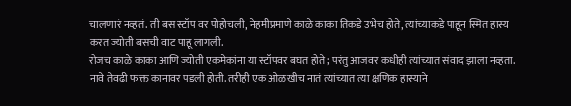चालणारं नव्हतं. ती बस स्टॉप वर पोहोचली, नेहमीप्रमाणे काळे काका तिकडे उभेच होते, त्यांच्याकडे पाहून स्मित हास्य करत ज्योती बसची वाट पाहू लागली.
रोजच काळे काका आणि ज्योती एकमेकांना या स्टॉपवर बघत होते; परंतु आजवर कधीही त्यांच्यात संवाद झाला नव्हता. नावे तेवढी फक्त कानावर पडली होती. तरीही एक ओळखीच नातं त्यांच्यात त्या क्षणिक हास्याने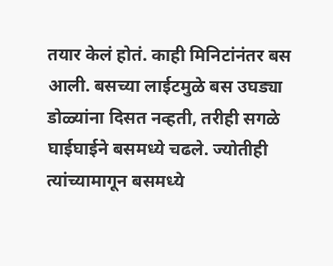तयार केलं होतं. काही मिनिटांनंतर बस आली. बसच्या लाईटमुळे बस उघड्या डोळ्यांना दिसत नव्हती, तरीही सगळे घाईघाईने बसमध्ये चढले. ज्योतीही त्यांच्यामागून बसमध्ये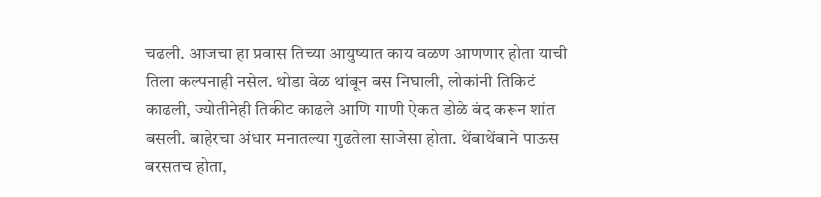चढली. आजचा हा प्रवास तिच्या आयुष्यात काय वळण आणणार होता याची तिला कल्पनाही नसेल. थोडा वेळ थांबून बस निघाली, लोकांनी तिकिटं काढली, ज्योतीनेही तिकीट काढले आणि गाणी ऐकत डोळे बंद करून शांत बसली. बाहेरचा अंधार मनातल्या गुढतेला साजेसा होता. थेंबाथेंबाने पाऊस बरसतच होता,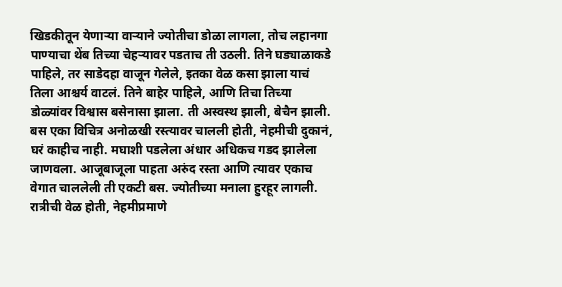खिडकीतून येणाऱ्या वाऱ्याने ज्योतीचा डोळा लागला, तोच लहानगा पाण्याचा थेंब तिच्या चेहऱ्यावर पडताच ती उठली. तिने घड्याळाकडे पाहिले, तर साडेदहा वाजून गेलेले, इतका वेळ कसा झाला याचं तिला आश्चर्य वाटलं. तिने बाहेर पाहिले, आणि तिचा तिच्या डोळ्यांवर विश्वास बसेनासा झाला. ती अस्वस्थ झाली, बेचैन झाली. बस एका विचित्र अनोळखी रस्त्यावर चालली होती, नेहमीची दुकानं, घरं काहीच नाही. मघाशी पडलेला अंधार अधिकच गडद झालेला जाणवला. आजूबाजूला पाहता अरुंद रस्ता आणि त्यावर एकाच वेगात चाललेली ती एकटी बस. ज्योतीच्या मनाला हुरहूर लागली. रात्रीची वेळ होती, नेहमीप्रमाणे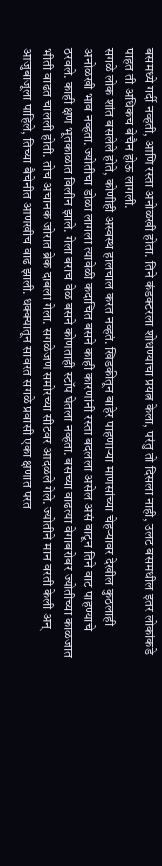बसमध्ये गर्दी नव्हती, आणि रस्ता अनोळखी होता. तिने कंडक्टरला शोधण्याचा प्रयत्न केला, परंतु तो दिसला नाही, उलट बसमधील इतर लोकांकडे पाहत ती अधिकच बेचैन होऊ लागली.
सगळे लोक शांत बसलेले होते, कोणीही अस्वस्थ हालचाल करत नव्हतं. खिडकीतून बाहेर पाहणाऱ्या माणसांच्या चेहऱ्यावर देखील कुठलाही अनोळखी भाव नव्हता. ज्योतीचा डोळा लागला त्यावेळी कदाचित बसने काही कारणांनी रस्ता बदलला असेल असं वाटून तिने वाट पाहण्याचे ठरवले. काही क्षण भूतकाळात विलीन झाले. गेला बराच वेळ बसने कोणताही स्टॉप घेतला नव्हता. बसच्या वाढत्या वेगाबरोबर ज्योतीच्या काळजात भीती वाढत चालली होती. तोच अचानक जोरात ब्रेक दाबला गेला. सगळेजण समोरच्या सीटवर आदळले गेले. ज्योतीने मान वरती केली अन् आजुबाजूला पाहिले, तिच्या बैचेनीत आणखीच वाढ झाली. धक्क्यातून सावरत सगळे प्रवासी एका क्षणात परत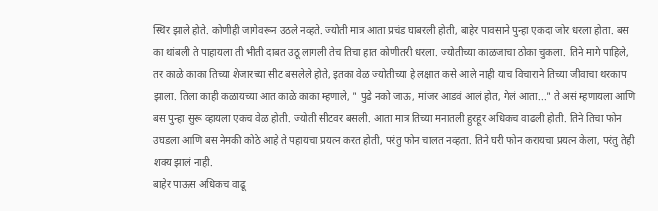स्थिर झाले होते. कोणीही जागेवरून उठले नव्हते. ज्योती मात्र आता प्रचंड घाबरली होती, बाहेर पावसाने पुन्हा एकदा जोर धरला होता. बस का थांबली ते पाहायला ती भीती दाबत उठू लागली तेच तिचा हात कोणीतरी धरला. ज्योतीच्या काळजाचा ठोका चुकला. तिने मागे पाहिले, तर काळे काका तिच्या शेजारच्या सीट बसलेले होते, इतका वेळ ज्योतीच्या हे लक्षात कसे आले नाही याच विचाराने तिच्या जीवाचा थरकाप झाला. तिला काही कळायच्या आत काळे काका म्हणाले, " पुढे नको जाऊ, मांजर आडवं आलं होत, गेलं आता..." ते असं म्हणायला आणि बस पुन्हा सुरू व्हायला एकच वेळ होती. ज्योती सीटवर बसली. आता मात्र तिच्या मनातली हुरहूर अधिकच वाढली होती. तिने तिचा फोन उघडला आणि बस नेमकी कोठे आहे ते पहायचा प्रयत्न करत होती, परंतु फोन चालत नव्हता. तिने घरी फोन करायचा प्रयत्न केला, परंतु तेही शक्य झालं नाही.
बाहेर पाऊस अधिकच वाढू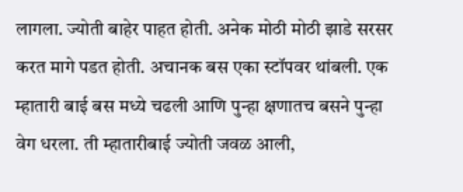लागला. ज्योती बाहेर पाहत होती. अनेक मोठी मोठी झाडे सरसर करत मागे पडत होती. अचानक बस एका स्टॉपवर थांबली. एक म्हातारी बाई बस मध्ये चढली आणि पुन्हा क्षणातच बसने पुन्हा वेग धरला. ती म्हातारीबाई ज्योती जवळ आली,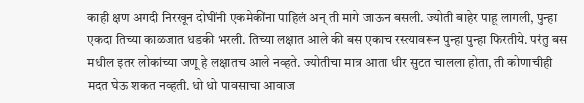काही क्षण अगदी निरखून दोघींनी एकमेकींना पाहिलं अन् ती मागे जाऊन बसली. ज्योती बाहेर पाहू लागली, पुन्हा एकदा तिच्या काळजात धडकी भरली. तिच्या लक्षात आले की बस एकाच रस्त्यावरून पुन्हा पुन्हा फिरतीये. परंतु बस मधील इतर लोकांच्या जणू हे लक्षातच आले नव्हते. ज्योतीचा मात्र आता धीर सुटत चालला होता, ती कोणाचीही मदत घेऊ शकत नव्हती. धो धो पावसाचा आवाज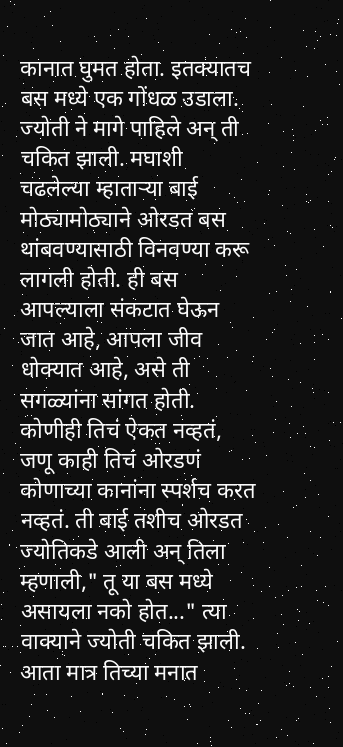कानात घुमत होता. इतक्यातच बस मध्ये एक गोंधळ उडाला. ज्योती ने मागे पाहिले अन् ती चकित झाली. मघाशी चढलेल्या म्हाताऱ्या बाई मोठ्यामोठ्याने ओरडत बस थांबवण्यासाठी विनवण्या करू लागली होती. ही बस आपल्याला संकटात घेऊन जात आहे, आपला जीव धोक्यात आहे, असे ती सगळ्यांना सांगत होती. कोणीही तिचं ऐकत नव्हतं, जणू काही तिचं ओरडणं कोणाच्या कानांना स्पर्शच करत नव्हतं. ती बाई तशीच ओरडत ज्योतिकडे आली अन् तिला म्हणाली," तू या बस मध्ये असायला नको होत..." त्या वाक्याने ज्योती चकित झाली. आता मात्र तिच्या मनात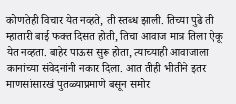कोणतेही विचार येत नव्हते, ती स्तब्ध झाली. तिच्या पुढे ती म्हातारी बाई फक्त दिसत होती, तिचा आवाज मात्र तिला ऐकू येत नव्हता. बाहेर पाऊस सुरू होता, त्याच्याही आवाजाला कानांच्या संवेदनांनी नकार दिला. आत तीही भीतीने इतर माणसांसारखं पुतळ्याप्रमाणे बसून समोर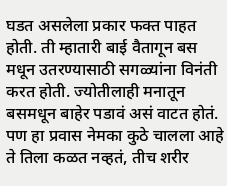घडत असलेला प्रकार फक्त पाहत होती. ती म्हातारी बाई वैतागून बस मधून उतरण्यासाठी सगळ्यांना विनंती करत होती. ज्योतीलाही मनातून बसमधून बाहेर पडावं असं वाटत होतं. पण हा प्रवास नेमका कुठे चालला आहे ते तिला कळत नव्हतं, तीच शरीर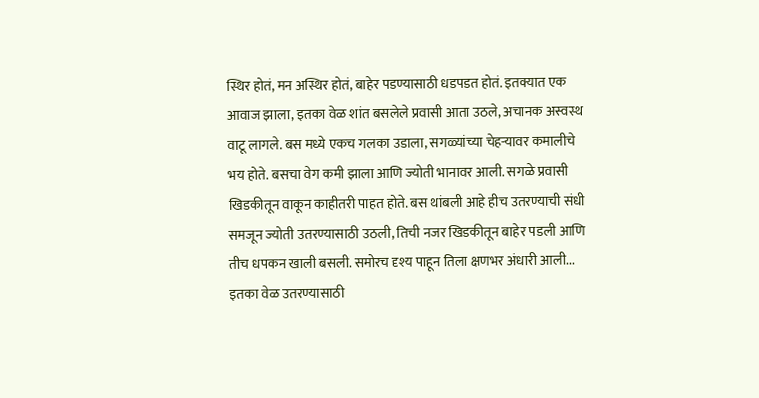स्थिर होतं, मन अस्थिर होतं, बाहेर पडण्यासाठी धडपडत होतं. इतक्यात एक आवाज झाला, इतका वेळ शांत बसलेले प्रवासी आता उठले, अचानक अस्वस्थ वाटू लागले. बस मध्ये एकच गलका उडाला, सगळ्यांच्या चेहऱ्यावर कमालीचे भय होते. बसचा वेग कमी झाला आणि ज्योती भानावर आली. सगळे प्रवासी खिडकीतून वाकून काहीतरी पाहत होते. बस थांबली आहे हीच उतरण्याची संधी समजून ज्योती उतरण्यासाठी उठली, तिची नजर खिडकीतून बाहेर पडली आणि तीच धपकन खाली बसली. समोरच दृश्य पाहून तिला क्षणभर अंधारी आली...
इतका वेळ उतरण्यासाठी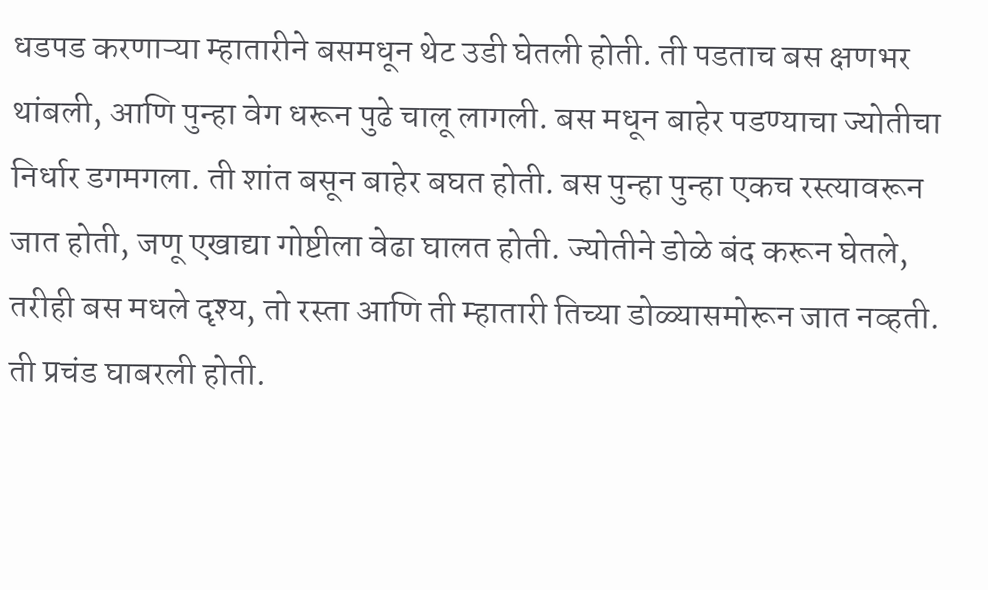धडपड करणाऱ्या म्हातारीने बसमधून थेट उडी घेतली होती. ती पडताच बस क्षणभर थांबली, आणि पुन्हा वेग धरून पुढे चालू लागली. बस मधून बाहेर पडण्याचा ज्योतीचा निर्धार डगमगला. ती शांत बसून बाहेर बघत होती. बस पुन्हा पुन्हा एकच रस्त्यावरून जात होती, जणू एखाद्या गोष्टीला वेढा घालत होती. ज्योतीने डोळे बंद करून घेतले, तरीही बस मधले दृश्य, तो रस्ता आणि ती म्हातारी तिच्या डोळ्यासमोरून जात नव्हती. ती प्रचंड घाबरली होती.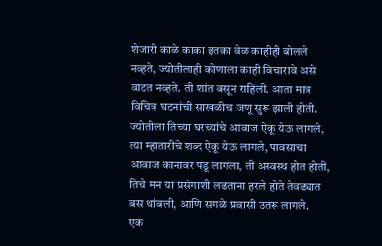शेजारी काळे काका इतका वेळ काहीही बोलले नव्हते, ज्योतीलाही कोणाला काही विचारावे असे वाटत नव्हते. ती शांत बसून राहिली. आता मात्र विचित्र घटनांची साखळीच जणू सुरू झाली होती. ज्योतीला तिच्या घरच्यांचे आवाज ऐकू येऊ लागले, त्या म्हातारीचे शब्द ऐकू येऊ लागले, पावसाचा आवाज कानावर पडू लागला, ती अस्वस्थ होत होती, तिचे मन या प्रसंगाशी लढताना हरले होते तेवढ्यात बस थांबली, आणि सगळे प्रवासी उतरू लागले.
एक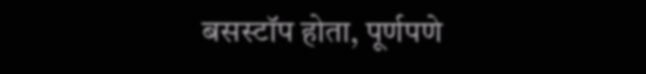बसस्टॉप होता, पूर्णपणे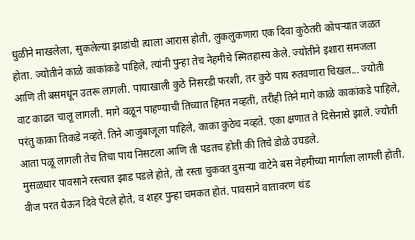धुळीने माखलेला, सुकलेल्या झाडांची त्याला आरास होती, लुकलुकणारा एक दिवा कुठेतरी कोपऱ्यात जळत होता. ज्योतीने काळे काकांकडे पाहिले, त्यांनी पुन्हा तेच नेहमीचे स्मितहास्य केले. ज्योतीने इशारा समजला आणि ती बसमधून उतरू लागली. पायाखाली कुठे निसरडी फरशी, तर कुठे पाय रुतवणारा चिखल... ज्योती वाट काढत चालू लागली. मागे वळून पाहण्याची तिच्यात हिंमत नव्हती, तरीही तिने मागे काळे काकांकडे पाहिले, परंतु काका तिकडे नव्हते. तिने आजुबाजूला पाहिले, काका कुठेच नव्हते. एका क्षणात ते दिसेनासे झाले. ज्योती आता पळू लागली तेच तिचा पाय निसटला आणि ती पडतच होती की तिचे डोळे उघडले.
मुसळधार पावसाने रस्त्यात झाड पडले होते, तो रस्ता चुकवत दुसऱ्या वाटेने बस नेहमीच्या मार्गाला लागली होती. वीज परत येऊन दिवे पेटले होते, व शहर पुन्हा चमकत होतं. पावसाने वातावरण थंड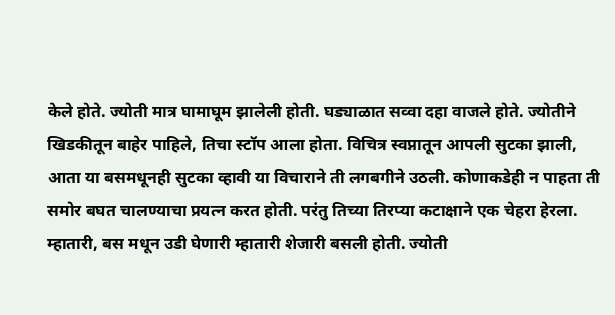केले होते. ज्योती मात्र घामाघूम झालेली होती. घड्याळात सव्वा दहा वाजले होते. ज्योतीने खिडकीतून बाहेर पाहिले, तिचा स्टॉप आला होता. विचित्र स्वप्नातून आपली सुटका झाली, आता या बसमधूनही सुटका व्हावी या विचाराने ती लगबगीने उठली. कोणाकडेही न पाहता ती समोर बघत चालण्याचा प्रयत्न करत होती. परंतु तिच्या तिरप्या कटाक्षाने एक चेहरा हेरला. म्हातारी, बस मधून उडी घेणारी म्हातारी शेजारी बसली होती. ज्योती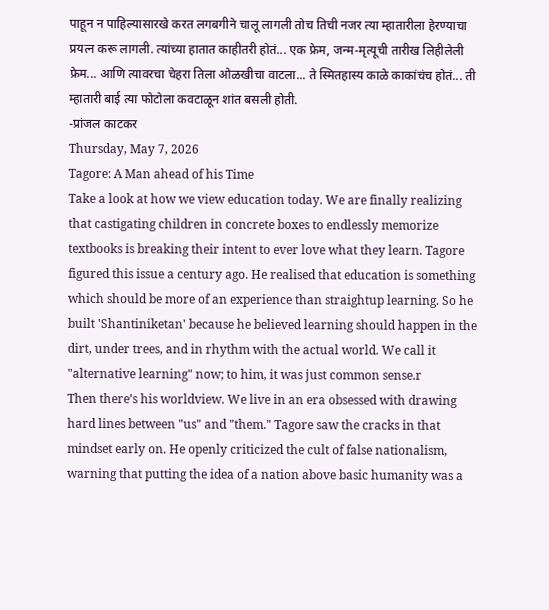पाहून न पाहिल्यासारखे करत लगबगीने चालू लागली तोच तिची नजर त्या म्हातारीला हेरण्याचा प्रयत्न करू लागली. त्यांच्या हातात काहीतरी होतं... एक फ्रेम, जन्म-मृत्यूची तारीख लिहीलेली फ्रेम... आणि त्यावरचा चेहरा तिला ओळखीचा वाटला... ते स्मितहास्य काळे काकांचंच होतं... ती म्हातारी बाई त्या फोटोला कवटाळून शांत बसली होती.
-प्रांजल काटकर
Thursday, May 7, 2026
Tagore: A Man ahead of his Time
Take a look at how we view education today. We are finally realizing that castigating children in concrete boxes to endlessly memorize textbooks is breaking their intent to ever love what they learn. Tagore figured this issue a century ago. He realised that education is something which should be more of an experience than straightup learning. So he built 'Shantiniketan' because he believed learning should happen in the dirt, under trees, and in rhythm with the actual world. We call it "alternative learning" now; to him, it was just common sense.r
Then there’s his worldview. We live in an era obsessed with drawing hard lines between "us" and "them." Tagore saw the cracks in that mindset early on. He openly criticized the cult of false nationalism, warning that putting the idea of a nation above basic humanity was a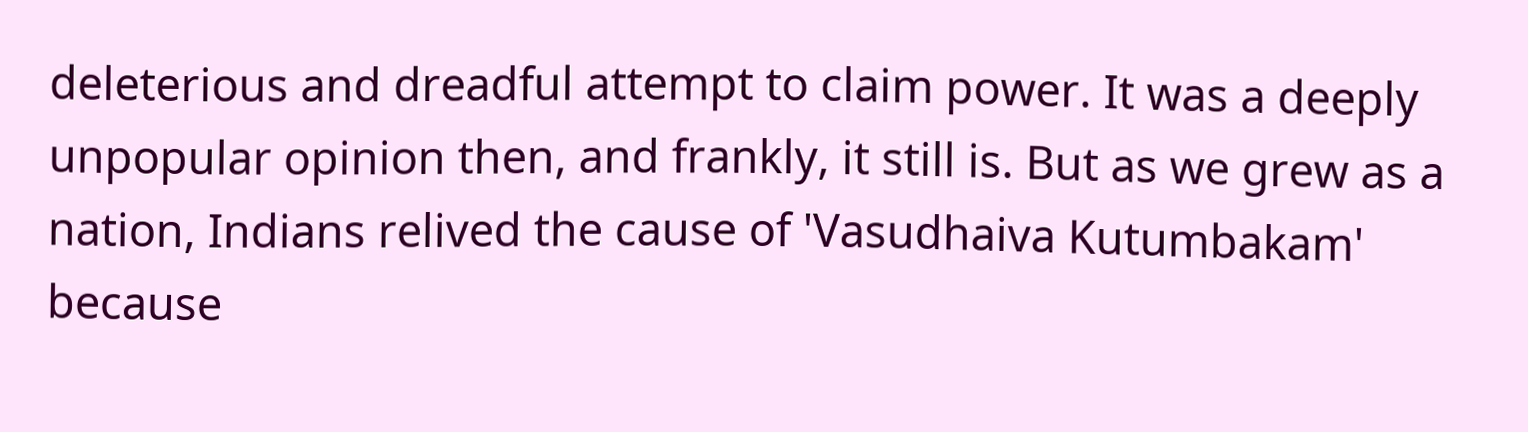deleterious and dreadful attempt to claim power. It was a deeply unpopular opinion then, and frankly, it still is. But as we grew as a nation, Indians relived the cause of 'Vasudhaiva Kutumbakam' because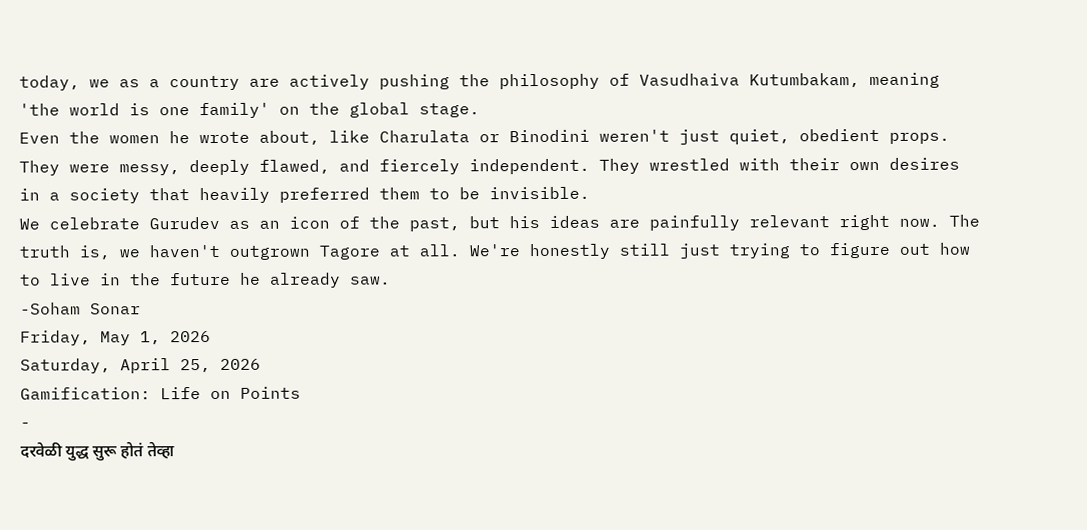today, we as a country are actively pushing the philosophy of Vasudhaiva Kutumbakam, meaning 'the world is one family' on the global stage.
Even the women he wrote about, like Charulata or Binodini weren't just quiet, obedient props. They were messy, deeply flawed, and fiercely independent. They wrestled with their own desires in a society that heavily preferred them to be invisible.
We celebrate Gurudev as an icon of the past, but his ideas are painfully relevant right now. The truth is, we haven't outgrown Tagore at all. We're honestly still just trying to figure out how to live in the future he already saw.
-Soham Sonar
Friday, May 1, 2026
Saturday, April 25, 2026
Gamification: Life on Points
-
दरवेळी युद्ध सुरू होतं तेव्हा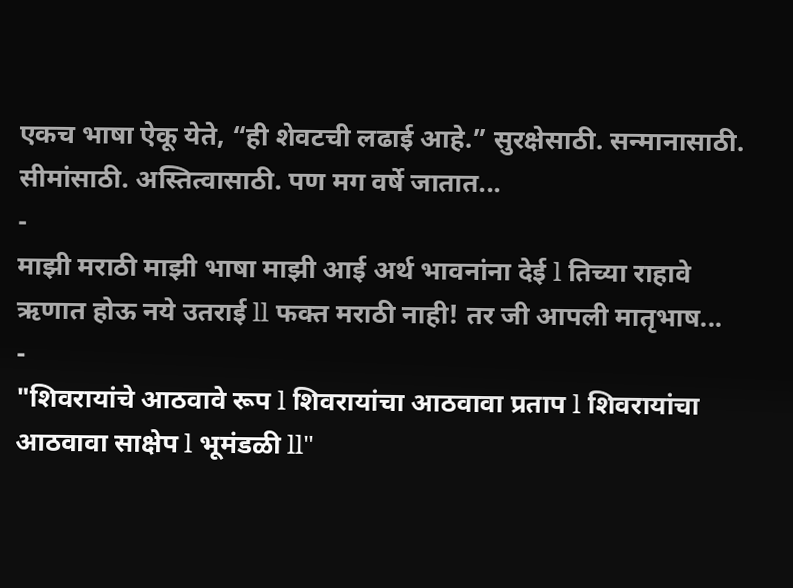एकच भाषा ऐकू येते, “ही शेवटची लढाई आहे.” सुरक्षेसाठी. सन्मानासाठी. सीमांसाठी. अस्तित्वासाठी. पण मग वर्षे जातात...
-
माझी मराठी माझी भाषा माझी आई अर्थ भावनांना देई l तिच्या राहावे ऋणात होऊ नये उतराई ll फक्त मराठी नाही! तर जी आपली मातृभाष...
-
"शिवरायांचे आठवावे रूप l शिवरायांचा आठवावा प्रताप l शिवरायांचा आठवावा साक्षेप l भूमंडळी ll"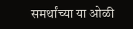समर्थांच्या या ओळी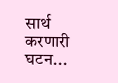सार्थ करणारी घटन...